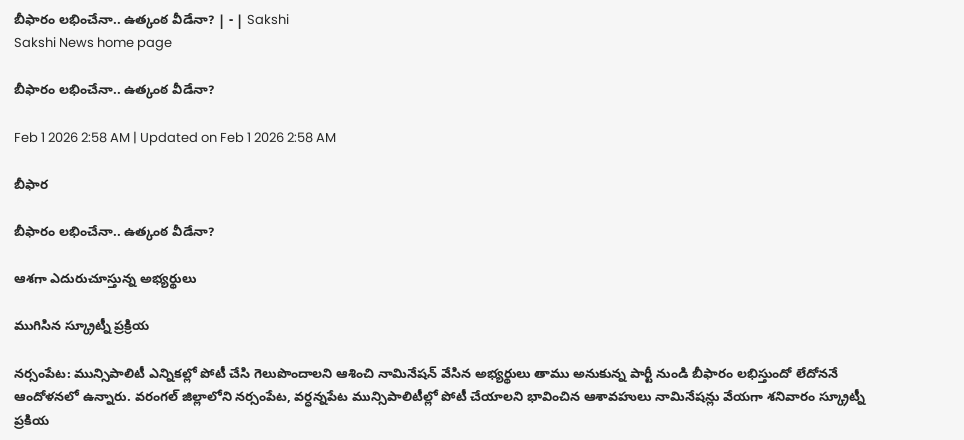బీఫారం లభించేనా.. ఉత్కంఠ వీడేనా? | - | Sakshi
Sakshi News home page

బీఫారం లభించేనా.. ఉత్కంఠ వీడేనా?

Feb 1 2026 2:58 AM | Updated on Feb 1 2026 2:58 AM

బీఫార

బీఫారం లభించేనా.. ఉత్కంఠ వీడేనా?

ఆశగా ఎదురుచూస్తున్న అభ్యర్థులు

ముగిసిన స్క్రూట్నీ ప్రక్రియ

నర్సంపేట: మున్సిపాలిటీ ఎన్నికల్లో పోటీ చేసి గెలుపొందాలని ఆశించి నామినేషన్‌ వేసిన అభ్యర్థులు తాము అనుకున్న పార్టీ నుండి బీఫారం లభిస్తుందో లేదోననే ఆందోళనలో ఉన్నారు. వరంగల్‌ జిల్లాలోని నర్సంపేట, వర్ధన్నపేట మున్సిపాలిటీల్లో పోటీ చేయాలని భావించిన ఆశావహులు నామినేషన్లు వేయగా శనివారం స్క్రూట్నీ ప్రకియ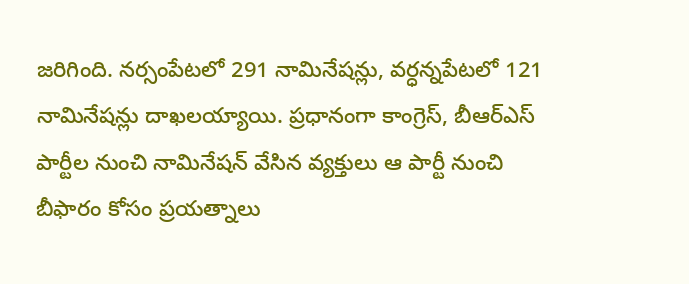జరిగింది. నర్సంపేటలో 291 నామినేషన్లు, వర్ధన్నపేటలో 121 నామినేషన్లు దాఖలయ్యాయి. ప్రధానంగా కాంగ్రెస్‌, బీఆర్‌ఎస్‌ పార్టీల నుంచి నామినేషన్‌ వేసిన వ్యక్తులు ఆ పార్టీ నుంచి బీఫారం కోసం ప్రయత్నాలు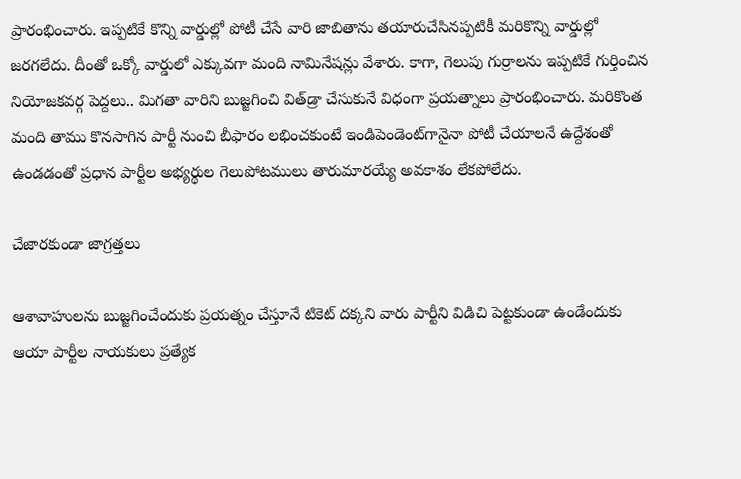ప్రారంభించారు. ఇప్పటికే కొన్ని వార్డుల్లో పోటీ చేసే వారి జాబితాను తయారుచేసినప్పటికీ మరికొన్ని వార్డుల్లో జరగలేదు. దీంతో ఒక్కో వార్డులో ఎక్కువగా మంది నామినేషన్లు వేశారు. కాగా, గెలుపు గుర్రాలను ఇప్పటికే గుర్తించిన నియోజకవర్గ పెద్దలు.. మిగతా వారిని బుజ్జగించి విత్‌డ్రా చేసుకునే విధంగా ప్రయత్నాలు ప్రారంభించారు. మరికొంత మంది తాము కొనసాగిన పార్టీ నుంచి బీఫారం లభించకుంటే ఇండిపెండెంట్‌గానైనా పోటీ చేయాలనే ఉద్దేశంతో ఉండడంతో ప్రధాన పార్టీల అభ్యర్థుల గెలుపోటములు తారుమారయ్యే అవకాశం లేకపోలేదు.

చేజారకుండా జాగ్రత్తలు

ఆశావాహులను బుజ్జగించేందుకు ప్రయత్నం చేస్తూనే టికెట్‌ దక్కని వారు పార్టీని విడిచి పెట్టకుండా ఉండేందుకు ఆయా పార్టీల నాయకులు ప్రత్యేక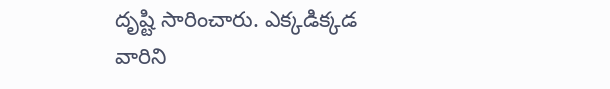దృష్టి సారించారు. ఎక్కడిక్కడ వారిని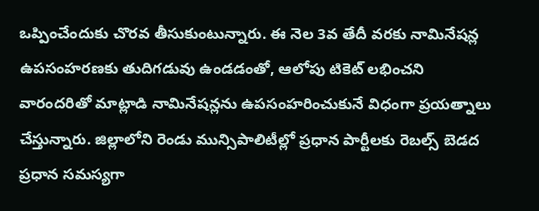ఒప్పించేందుకు చొరవ తీసుకుంటున్నారు. ఈ నెల 3వ తేదీ వరకు నామినేషన్ల ఉపసంహరణకు తుదిగడువు ఉండడంతో, ఆలోపు టికెట్‌ లభించని వారందరితో మాట్లాడి నామినేషన్లను ఉపసంహరించుకునే విధంగా ప్రయత్నాలు చేస్తున్నారు. జిల్లాలోని రెండు మున్సిపాలిటీల్లో ప్రధాన పార్టీలకు రెబల్స్‌ బెడద ప్రధాన సమస్యగా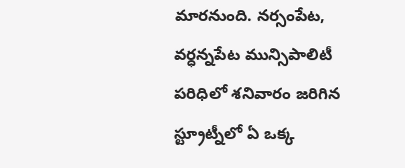మారనుంది. నర్సంపేట, వర్ధన్నపేట మున్సిపాలిటీ పరిధిలో శనివారం జరిగిన స్ట్రూట్నీలో ఏ ఒక్క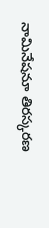నామినేషనూ తిరస్కరణ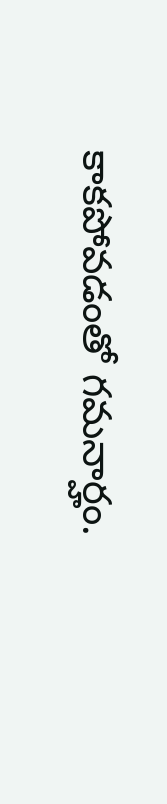కాకపోవడంతో గమనార్హం.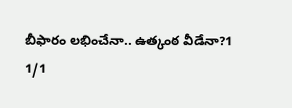బీఫారం లభించేనా.. ఉత్కంఠ వీడేనా?1
1/1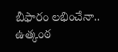బీఫారం లభించేనా.. ఉత్కంఠ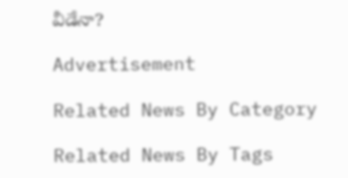వీడేనా?

Advertisement

Related News By Category

Related News By Tags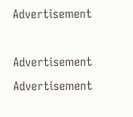Advertisement

Advertisement
Advertisement